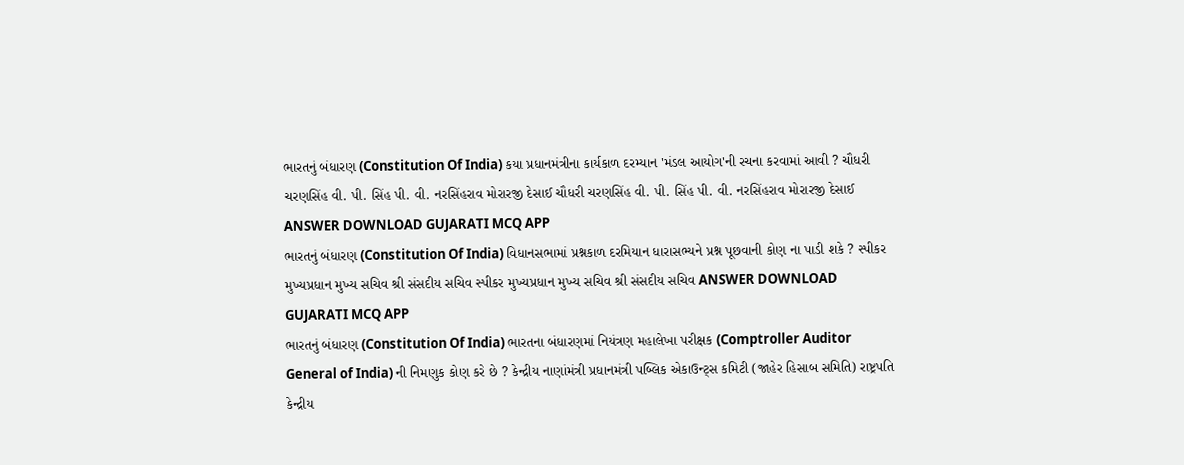ભારતનું બંધારણ (Constitution Of India) કયા પ્રધાનમંત્રીના કાર્યકાળ દરમ્યાન 'મંડલ આયોગ'ની રચના કરવામાં આવી ? ચૌધરી ચરણસિંહ વી. પી. સિંહ પી. વી. નરસિંહરાવ મોરારજી દેસાઈ ચૌધરી ચરણસિંહ વી. પી. સિંહ પી. વી. નરસિંહરાવ મોરારજી દેસાઈ ANSWER DOWNLOAD GUJARATI MCQ APP
ભારતનું બંધારણ (Constitution Of India) વિધાનસભામાં પ્રશ્નકાળ દરમિયાન ધારાસભ્યને પ્રશ્ન પૂછવાની કોણ ના પાડી શકે ? સ્પીકર મુખ્યપ્રધાન મુખ્ય સચિવ શ્રી સંસદીય સચિવ સ્પીકર મુખ્યપ્રધાન મુખ્ય સચિવ શ્રી સંસદીય સચિવ ANSWER DOWNLOAD GUJARATI MCQ APP
ભારતનું બંધારણ (Constitution Of India) ભારતના બંધારણમાં નિયંત્રણ મહાલેખા પરીક્ષક (Comptroller Auditor General of India) ની નિમણુક કોણ કરે છે ? કેન્દ્રીય નાણાંમંત્રી પ્રધાનમંત્રી પબ્લિક એકાઉન્ટ્સ કમિટી (જાહેર હિસાબ સમિતિ) રાષ્ટ્રપતિ કેન્દ્રીય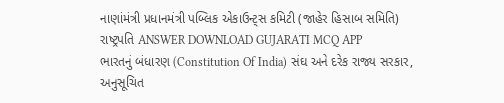નાણાંમંત્રી પ્રધાનમંત્રી પબ્લિક એકાઉન્ટ્સ કમિટી (જાહેર હિસાબ સમિતિ) રાષ્ટ્રપતિ ANSWER DOWNLOAD GUJARATI MCQ APP
ભારતનું બંધારણ (Constitution Of India) સંઘ અને દરેક રાજ્ય સરકાર, અનુસૂચિત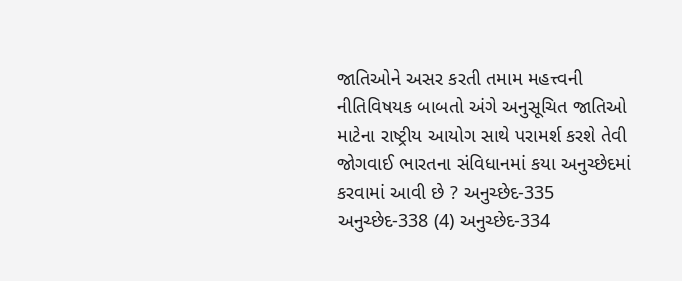જાતિઓને અસર કરતી તમામ મહત્ત્વની નીતિવિષયક બાબતો અંગે અનુસૂચિત જાતિઓ માટેના રાષ્ટ્રીય આયોગ સાથે પરામર્શ કરશે તેવી જોગવાઈ ભારતના સંવિધાનમાં કયા અનુચ્છેદમાં કરવામાં આવી છે ? અનુચ્છેદ-335 અનુચ્છેદ-338 (4) અનુચ્છેદ-334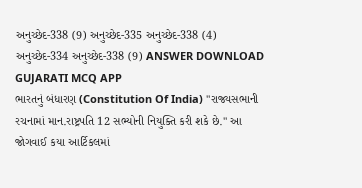અનુચ્છેદ-338 (9) અનુચ્છેદ-335 અનુચ્છેદ-338 (4) અનુચ્છેદ-334 અનુચ્છેદ-338 (9) ANSWER DOWNLOAD GUJARATI MCQ APP
ભારતનું બંધારણ (Constitution Of India) "રાજ્યસભાની રચનામાં માન.રાષ્ટ્રપતિ 12 સભ્યોની નિયુક્તિ કરી શકે છે." આ જોગવાઈ કયા આર્ટિકલમાં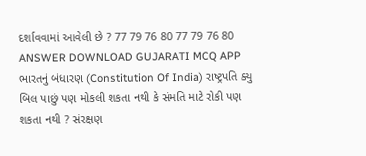દર્શાવવામાં આવેલી છે ? 77 79 76 80 77 79 76 80 ANSWER DOWNLOAD GUJARATI MCQ APP
ભારતનું બંધારણ (Constitution Of India) રાષ્ટ્રપતિ ક્યુ બિલ પાછું પણ મોકલી શકતા નથી કે સંમતિ માટે રોકી પણ શકતા નથી ? સંરક્ષણ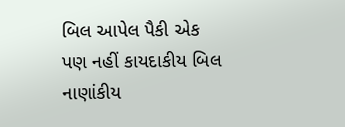બિલ આપેલ પૈકી એક પણ નહીં કાયદાકીય બિલ નાણાંકીય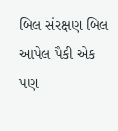બિલ સંરક્ષણ બિલ આપેલ પૈકી એક પણ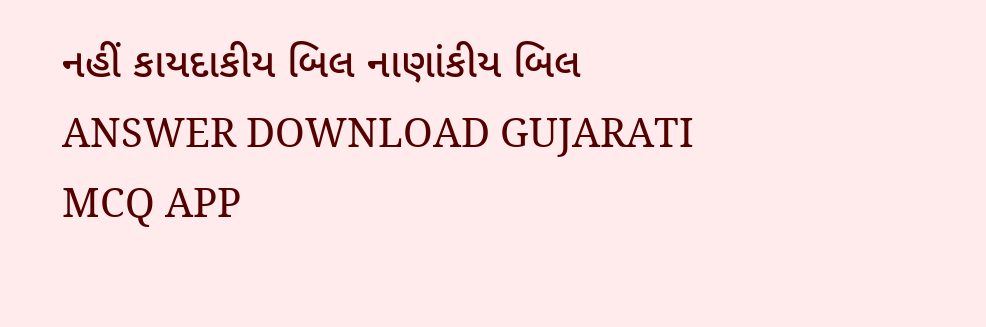નહીં કાયદાકીય બિલ નાણાંકીય બિલ ANSWER DOWNLOAD GUJARATI MCQ APP